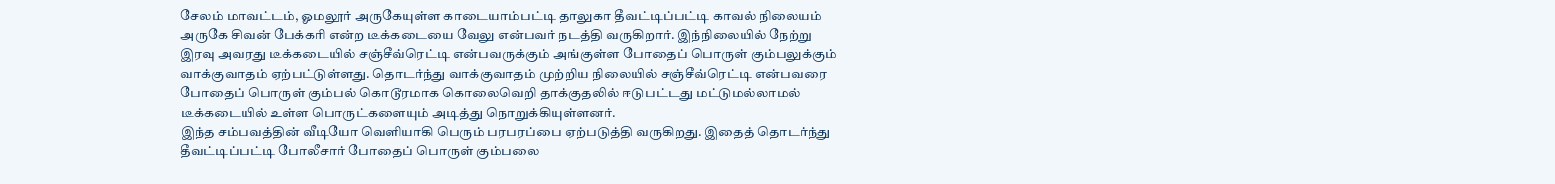சேலம் மாவட்டம், ஓமலூர் அருகேயுள்ள காடையாம்பட்டி தாலுகா தீவட்டிப்பட்டி காவல் நிலையம் அருகே சிவன் பேக்கரி என்ற டீக்கடையை வேலு என்பவர் நடத்தி வருகிறார். இந்நிலையில் நேற்று இரவு அவரது டீக்கடையில் சஞ்சீவ்ரெட்டி என்பவருக்கும் அங்குள்ள போதைப் பொருள் கும்பலுக்கும் வாக்குவாதம் ஏற்பட்டுள்ளது. தொடர்ந்து வாக்குவாதம் முற்றிய நிலையில் சஞ்சீவ்ரெட்டி என்பவரை போதைப் பொருள் கும்பல் கொடூரமாக கொலைவெறி தாக்குதலில் ஈடுபட்டது மட்டுமல்லாமல் டீக்கடையில் உள்ள பொருட்களையும் அடித்து நொறுக்கியுள்ளனர்.
இந்த சம்பவத்தின் வீடியோ வெளியாகி பெரும் பரபரப்பை ஏற்படுத்தி வருகிறது. இதைத் தொடர்ந்து தீவட்டிப்பட்டி போலீசார் போதைப் பொருள் கும்பலை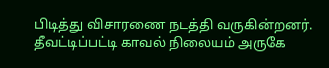பிடித்து விசாரணை நடத்தி வருகின்றனர். தீவட்டிப்பட்டி காவல் நிலையம் அருகே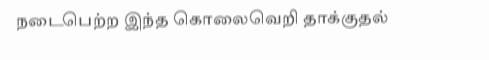நடைபெற்ற இந்த கொலைவெறி தாக்குதல்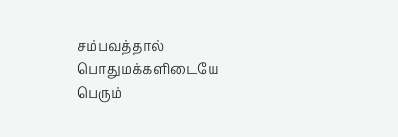சம்பவத்தால் பொதுமக்களிடையே பெரும்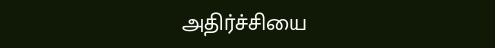அதிர்ச்சியை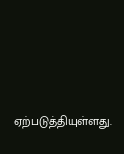ஏற்படுத்தியுள்ளது.